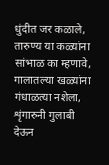धुंदीत जर कळाले, तारुण्य या कळ्यांना
सांभाळ का म्हणावे, गालातल्या खळ्यांना
गंधाळत्या नशेला, शृंगारुनी गुलाबी
देऊन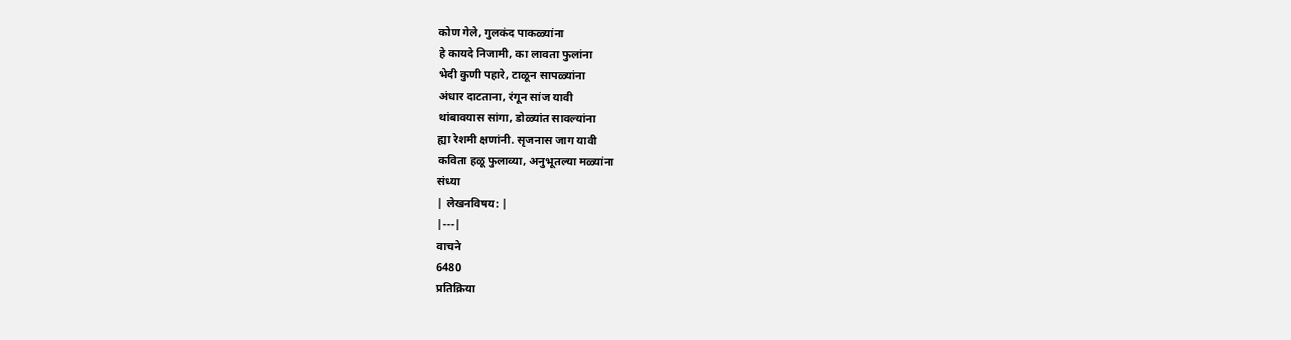कोण गेले, गुलकंद पाकळ्यांना
हे कायदे निजामी, का लावता फुलांना
भेदी कुणी पहारे, टाळून सापळ्यांना
अंधार दाटताना, रंगून सांज यावी
थांबावयास सांगा, डोळ्यांत सावल्यांना
ह्या रेशमी क्षणांनी. सृजनास जाग यावी
कविता हळू फुलाव्या, अनुभूतल्या मळ्यांना
संध्या
| लेखनविषय: |
|---|
वाचने
6480
प्रतिक्रिया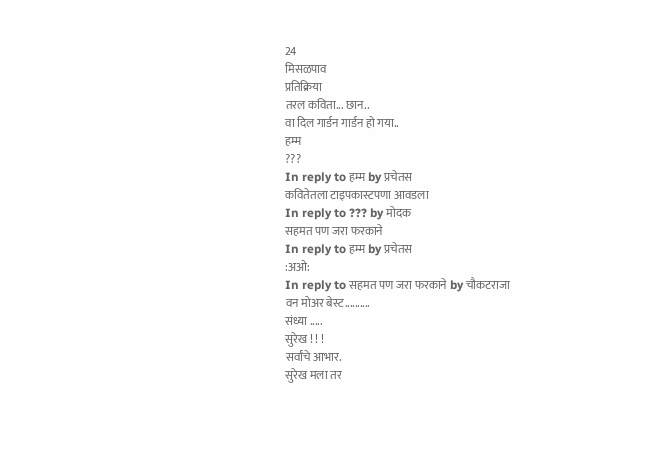24
मिसळपाव
प्रतिक्रिया
तरल कविता... छान..
वा दिल गार्डन गार्डन हो गया..
हम्म
???
In reply to हम्म by प्रचेतस
कवितेतला टाइपकास्टपणा आवडला
In reply to ??? by मोदक
सहमत पण जरा फरकाने
In reply to हम्म by प्रचेतस
:अओ:
In reply to सहमत पण जरा फरकाने by चौकटराजा
वन मोअर बेस्ट..........
संध्या .....
सुरेख ! ! !
सर्वांचे आभार.
सुरेख मला तर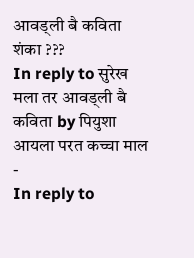आवड्ली बै कविता
शंका ???
In reply to सुरेख मला तर आवड्ली बै कविता by पियुशा
आयला परत कच्चा माल
-
In reply to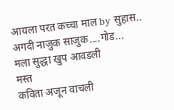आयला परत कच्चा माल by सुहास..
अगदी नाजुक साजुक....गोड...
मला सुद्धा खुप आवडली
मस्त
कविता अजून वाचली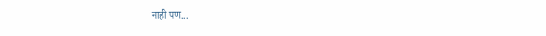नाही पण...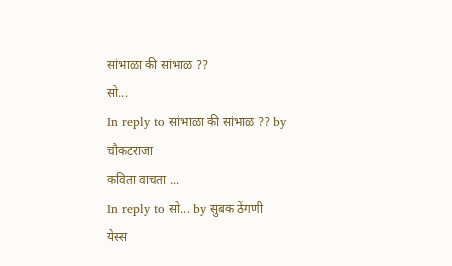सांभाळा की सांभाळ ??
सो...
In reply to सांभाळा की सांभाळ ?? by चौकटराजा
कविता वाचता ...
In reply to सो... by सुबक ठेंगणी
येस्स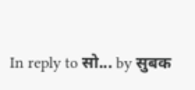In reply to सो... by सुबक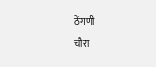ठेंगणी
चौरा